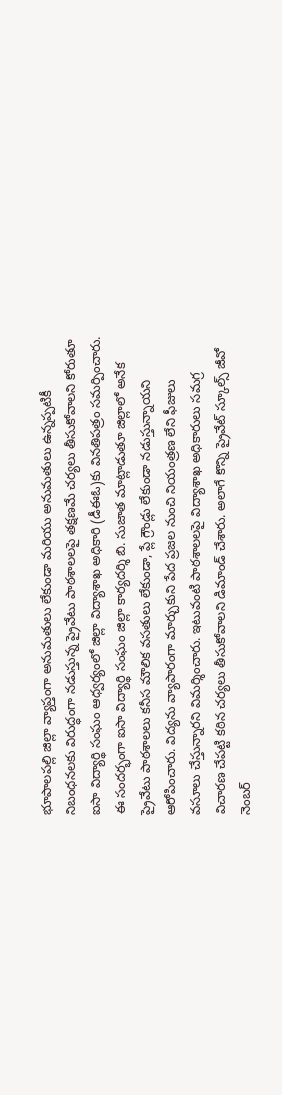భూపాలపల్లి జిల్లా వ్యాప్తంగా అనుమతులు లేకుండా మరియు అనుమతులు ఉన్నప్పటికీ నిబంధనలకు విరుద్ధంగా నడుస్తున్న ప్రైవేటు పాఠశాలలపై తక్షణమే చర్యలు తీసుకోవాలని కోరుతూ ఐసా విద్యార్థి సంఘం ఆధ్వర్యంలో జిల్లా విద్యాశాఖ అధికారి (డీఈఓ)కు వినతిపత్రం సమర్పించారు. ఈ సందర్భంగా ఐసా విద్యార్థి సంఘం జిల్లా కార్యదర్శి బి. సుజాత మాట్లాడుతూ జిల్లాలో అనేక ప్రైవేటు పాఠశాలలు కనీస మౌలిక వసతులు లేకుండా, ప్లే గ్రౌండ్లు లేకుండా నడుస్తున్నాయని ఆరోపించారు. విద్యను వ్యాపారంగా మార్చుకుని పేద ప్రజల నుంచి నియంత్రణ లేని ఫీజులు వసూలు చేస్తున్నారని విమర్శించారు. ఇటువంటి పాఠశాలలపై విద్యాశాఖ అధికారులు సమగ్ర విచారణ చేపట్టి కఠిన చర్యలు తీసుకోవాలని డిమాండ్ చేశారు. అలాగే కొన్ని ప్రైవేట్ స్కూల్స్ జీవో నెంబర్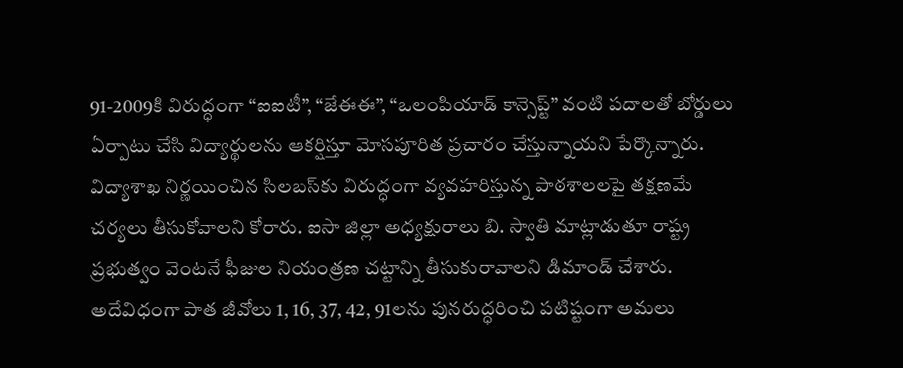91-2009కి విరుద్ధంగా “ఐఐటీ”, “జేఈఈ”, “ఒలంపియాడ్ కాన్సెప్ట్” వంటి పదాలతో బోర్డులు ఏర్పాటు చేసి విద్యార్థులను ఆకర్షిస్తూ మోసపూరిత ప్రచారం చేస్తున్నాయని పేర్కొన్నారు. విద్యాశాఖ నిర్ణయించిన సిలబస్‌కు విరుద్ధంగా వ్యవహరిస్తున్న పాఠశాలలపై తక్షణమే చర్యలు తీసుకోవాలని కోరారు. ఐసా జిల్లా అధ్యక్షురాలు బి. స్వాతి మాట్లాడుతూ రాష్ట్ర ప్రభుత్వం వెంటనే ఫీజుల నియంత్రణ చట్టాన్ని తీసుకురావాలని డిమాండ్ చేశారు. అదేవిధంగా పాత జీవోలు 1, 16, 37, 42, 91లను పునరుద్ధరించి పటిష్టంగా అమలు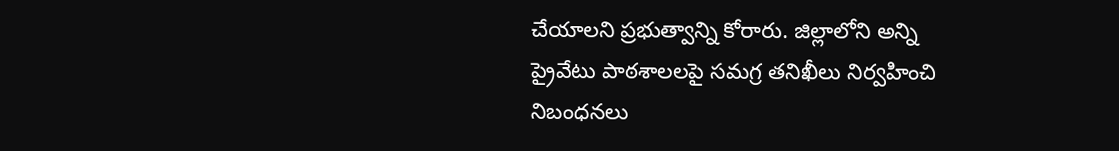చేయాలని ప్రభుత్వాన్ని కోరారు. జిల్లాలోని అన్ని ప్రైవేటు పాఠశాలలపై సమగ్ర తనిఖీలు నిర్వహించి నిబంధనలు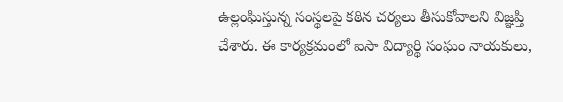ఉల్లంఘిస్తున్న సంస్థలపై కఠిన చర్యలు తీసుకోవాలని విజ్ఞప్తి చేశారు. ఈ కార్యక్రమంలో ఐసా విద్యార్థి సంఘం నాయకులు,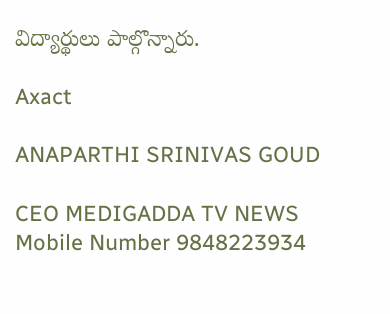విద్యార్థులు పాల్గొన్నారు.

Axact

ANAPARTHI SRINIVAS GOUD

CEO MEDIGADDA TV NEWS Mobile Number 9848223934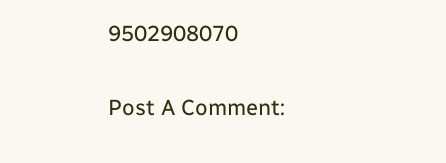9502908070

Post A Comment: